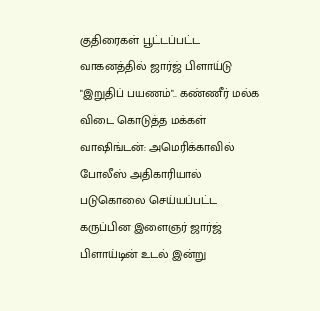குதிரைகள் பூட்டப்பட்ட வாகனத்தில் ஜார்ஜ் பிளாய்டு "இறுதிப் பயணம்".. கண்ணீர் மல்க விடை கொடுத்த மக்கள்
வாஷிங்டன்: அமெரிக்காவில் போலீஸ் அதிகாரியால் படுகொலை செய்யப்பட்ட கருப்பின இளைஞர் ஜார்ஜ் பிளாய்டின் உடல் இன்று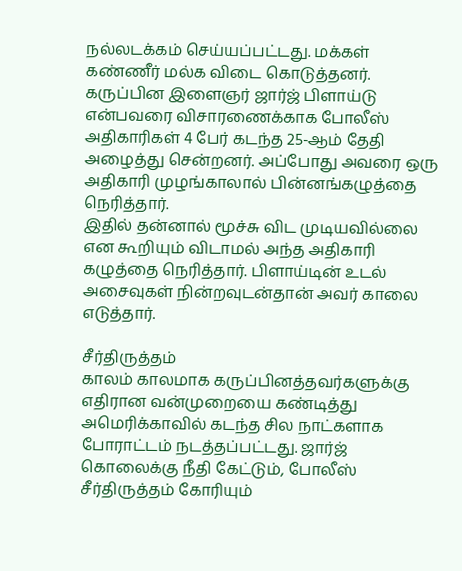நல்லடக்கம் செய்யப்பட்டது. மக்கள் கண்ணீர் மல்க விடை கொடுத்தனர்.
கருப்பின இளைஞர் ஜார்ஜ் பிளாய்டு என்பவரை விசாரணைக்காக போலீஸ் அதிகாரிகள் 4 பேர் கடந்த 25-ஆம் தேதி அழைத்து சென்றனர். அப்போது அவரை ஒரு அதிகாரி முழங்காலால் பின்னங்கழுத்தை நெரித்தார்.
இதில் தன்னால் மூச்சு விட முடியவில்லை என கூறியும் விடாமல் அந்த அதிகாரி கழுத்தை நெரித்தார். பிளாய்டின் உடல் அசைவுகள் நின்றவுடன்தான் அவர் காலை எடுத்தார்.

சீர்திருத்தம்
காலம் காலமாக கருப்பினத்தவர்களுக்கு எதிரான வன்முறையை கண்டித்து அமெரிக்காவில் கடந்த சில நாட்களாக போராட்டம் நடத்தப்பட்டது. ஜார்ஜ் கொலைக்கு நீதி கேட்டும், போலீஸ் சீர்திருத்தம் கோரியும்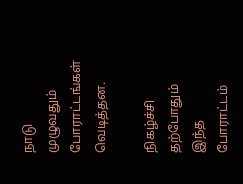நாடு முழுவதும் போராட்டங்கள் வெடித்தன.

நிகழ்ச்சி
தற்போதும் இந்த போராட்டம்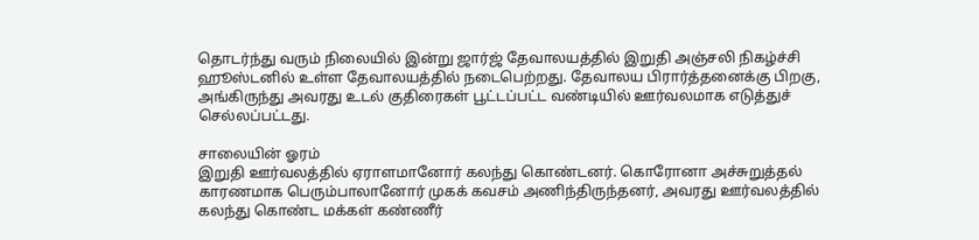தொடர்ந்து வரும் நிலையில் இன்று ஜார்ஜ் தேவாலயத்தில் இறுதி அஞ்சலி நிகழ்ச்சி ஹூஸ்டனில் உள்ள தேவாலயத்தில் நடைபெற்றது. தேவாலய பிரார்த்தனைக்கு பிறகு, அங்கிருந்து அவரது உடல் குதிரைகள் பூட்டப்பட்ட வண்டியில் ஊர்வலமாக எடுத்துச் செல்லப்பட்டது.

சாலையின் ஓரம்
இறுதி ஊர்வலத்தில் ஏராளமானோர் கலந்து கொண்டனர். கொரோனா அச்சுறுத்தல் காரணமாக பெரும்பாலானோர் முகக் கவசம் அணிந்திருந்தனர், அவரது ஊர்வலத்தில் கலந்து கொண்ட மக்கள் கண்ணீர்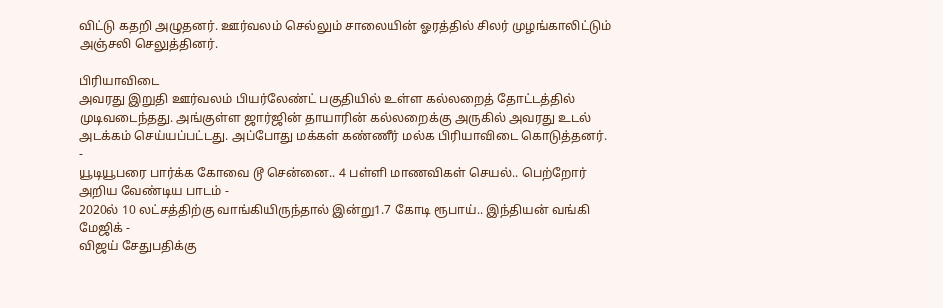விட்டு கதறி அழுதனர். ஊர்வலம் செல்லும் சாலையின் ஓரத்தில் சிலர் முழங்காலிட்டும் அஞ்சலி செலுத்தினர்.

பிரியாவிடை
அவரது இறுதி ஊர்வலம் பியர்லேண்ட் பகுதியில் உள்ள கல்லறைத் தோட்டத்தில் முடிவடைந்தது. அங்குள்ள ஜார்ஜின் தாயாரின் கல்லறைக்கு அருகில் அவரது உடல் அடக்கம் செய்யப்பட்டது. அப்போது மக்கள் கண்ணீர் மல்க பிரியாவிடை கொடுத்தனர்.
-
யூடியூபரை பார்க்க கோவை டூ சென்னை.. 4 பள்ளி மாணவிகள் செயல்.. பெற்றோர் அறிய வேண்டிய பாடம் -
2020ல் 10 லட்சத்திற்கு வாங்கியிருந்தால் இன்று1.7 கோடி ரூபாய்.. இந்தியன் வங்கி மேஜிக் -
விஜய் சேதுபதிக்கு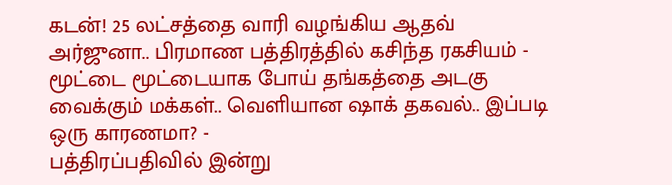கடன்! 25 லட்சத்தை வாரி வழங்கிய ஆதவ் அர்ஜுனா.. பிரமாண பத்திரத்தில் கசிந்த ரகசியம் -
மூட்டை மூட்டையாக போய் தங்கத்தை அடகு வைக்கும் மக்கள்.. வெளியான ஷாக் தகவல்.. இப்படி ஒரு காரணமா? -
பத்திரப்பதிவில் இன்று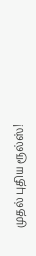முதல் புதிய ரூல்ஸ்!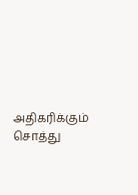அதிகரிக்கும் சொத்து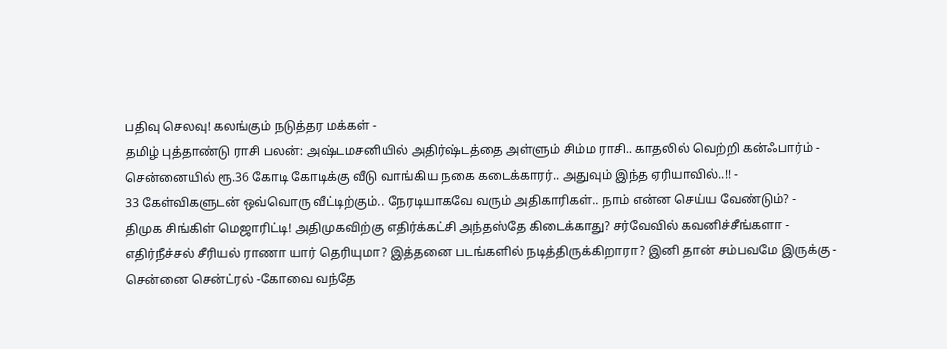பதிவு செலவு! கலங்கும் நடுத்தர மக்கள் -
தமிழ் புத்தாண்டு ராசி பலன்: அஷ்டமசனியில் அதிர்ஷ்டத்தை அள்ளும் சிம்ம ராசி.. காதலில் வெற்றி கன்ஃபார்ம் -
சென்னையில் ரூ.36 கோடி கோடிக்கு வீடு வாங்கிய நகை கடைக்காரர்.. அதுவும் இந்த ஏரியாவில்..!! -
33 கேள்விகளுடன் ஒவ்வொரு வீட்டிற்கும்.. நேரடியாகவே வரும் அதிகாரிகள்.. நாம் என்ன செய்ய வேண்டும்? -
திமுக சிங்கிள் மெஜாரிட்டி! அதிமுகவிற்கு எதிர்க்கட்சி அந்தஸ்தே கிடைக்காது? சர்வேவில் கவனிச்சீங்களா -
எதிர்நீச்சல் சீரியல் ராணா யார் தெரியுமா? இத்தனை படங்களில் நடித்திருக்கிறாரா? இனி தான் சம்பவமே இருக்கு -
சென்னை சென்ட்ரல் -கோவை வந்தே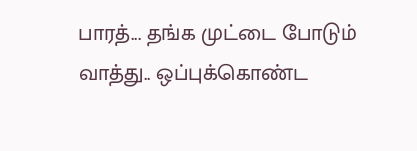பாரத்... தங்க முட்டை போடும் வாத்து.. ஒப்புக்கொண்ட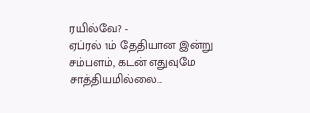ரயில்வே? -
ஏப்ரல் 1ம் தேதியான இன்று சம்பளம், கடன் எதுவுமே சாத்தியமில்லை...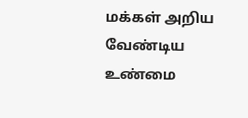மக்கள் அறிய வேண்டிய உண்மை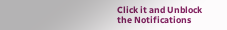Click it and Unblock the Notifications